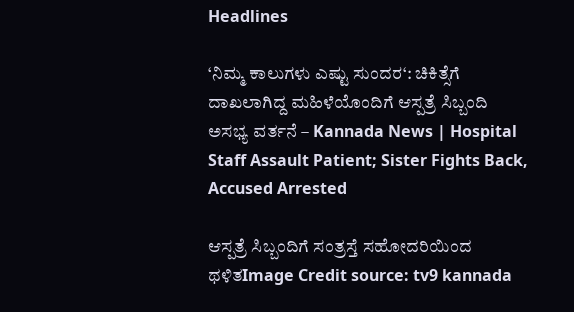Headlines

‘ನಿಮ್ಮ ಕಾಲುಗಳು ಎಷ್ಟು ಸುಂದರ‘: ಚಿಕಿತ್ಸೆಗೆ ದಾಖಲಾಗಿದ್ದ ಮಹಿಳೆಯೊಂದಿಗೆ ಆಸ್ಪತ್ರೆ ಸಿಬ್ಬಂದಿ ಅಸಭ್ಯ ವರ್ತನೆ – Kannada News | Hospital Staff Assault Patient; Sister Fights Back, Accused Arrested

ಆಸ್ಪತ್ರೆ ಸಿಬ್ಬಂದಿಗೆ ಸಂತ್ರಸ್ತೆ ಸಹೋದರಿಯಿಂದ ಥಳಿತImage Credit source: tv9 kannada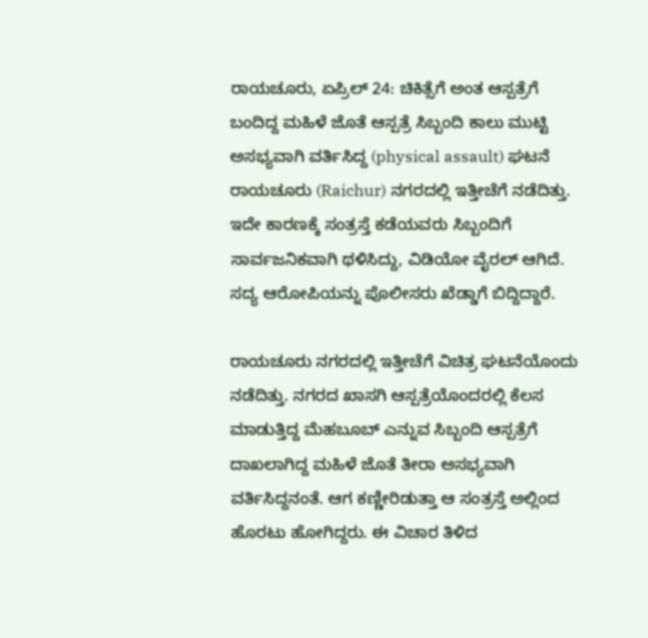ರಾಯಚೂರು, ಏಪ್ರಿಲ್ 24: ಚಿಕಿತ್ಸೆಗೆ ಅಂತ ಆಸ್ಪತ್ರೆಗೆ ಬಂದಿದ್ದ ಮಹಿಳೆ ಜೊತೆ ಆಸ್ಪತ್ರೆ ಸಿಬ್ಬಂದಿ ಕಾಲು ಮುಟ್ಟಿ ಅಸಭ್ಯವಾಗಿ ವರ್ತಿಸಿದ್ದ (physical assault) ಘಟನೆ ರಾಯಚೂರು (Raichur) ನಗರದಲ್ಲಿ ಇತ್ತೀಚೆಗೆ ನಡೆದಿತ್ತು. ಇದೇ ಕಾರಣಕ್ಕೆ ಸಂತ್ರಸ್ತೆ ಕಡೆಯವರು ಸಿಬ್ಬಂದಿಗೆ ಸಾರ್ವಜನಿಕವಾಗಿ ಥಳಿಸಿದ್ದು, ವಿಡಿಯೋ ವೈರಲ್ ಆಗಿದೆ. ಸದ್ಯ ಆರೋಪಿಯನ್ನು ಪೊಲೀಸರು ಖೆಡ್ಡಾಗೆ ಬಿದ್ದಿದ್ದಾರೆ.

ರಾಯಚೂರು ನಗರದಲ್ಲಿ ಇತ್ತೀಚೆಗೆ ವಿಚಿತ್ರ ಘಟನೆಯೊಂದು ನಡೆದಿತ್ತು. ನಗರದ ಖಾಸಗಿ ಆಸ್ಪತ್ರೆಯೊಂದರಲ್ಲಿ ಕೆಲಸ ಮಾಡುತ್ತಿದ್ದ ಮೆಹಬೂಬ್ ಎನ್ನುವ ಸಿಬ್ಬಂದಿ ಆಸ್ಪತ್ರೆಗೆ ದಾಖಲಾಗಿದ್ದ ಮಹಿಳೆ ಜೊತೆ ತೀರಾ ಅಸಭ್ಯವಾಗಿ ವರ್ತಿಸಿದ್ದನಂತೆ. ಆಗ ಕಣ್ಣೀರಿಡುತ್ತಾ ಆ ಸಂತ್ರಸ್ತೆ ಅಲ್ಲಿಂದ ಹೊರಟು ಹೋಗಿದ್ದರು. ಈ ವಿಚಾರ ತಿಳಿದ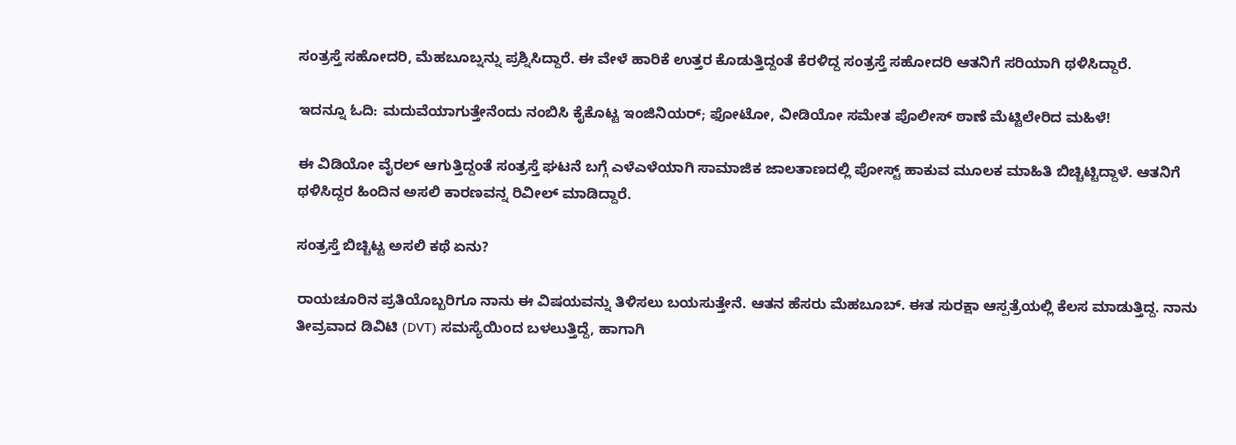ಸಂತ್ರಸ್ತೆ ಸಹೋದರಿ, ಮೆಹಬೂಬ್ನನ್ನು ಪ್ರಶ್ನಿಸಿದ್ದಾರೆ. ಈ ವೇಳೆ ಹಾರಿಕೆ ಉತ್ತರ ಕೊಡುತ್ತಿದ್ದಂತೆ ಕೆರಳಿದ್ದ ಸಂತ್ರಸ್ತೆ ಸಹೋದರಿ ಆತನಿಗೆ ಸರಿಯಾಗಿ ಥಳಿಸಿದ್ದಾರೆ.

ಇದನ್ನೂ ಓದಿ: ಮದುವೆಯಾಗುತ್ತೇನೆಂದು ನಂಬಿಸಿ ಕೈಕೊಟ್ಟ ಇಂಜಿನಿಯರ್; ಫೋಟೋ, ವೀಡಿಯೋ ಸಮೇತ ಪೊಲೀಸ್ ಠಾಣೆ ಮೆಟ್ಟಿಲೇರಿದ ಮಹಿಳೆ!

ಈ ವಿಡಿಯೋ ವೈರಲ್ ಆಗುತ್ತಿದ್ದಂತೆ ಸಂತ್ರಸ್ತೆ ಘಟನೆ ಬಗ್ಗೆ ಎಳೆಎಳೆಯಾಗಿ ಸಾಮಾಜಿಕ ಜಾಲತಾಣದಲ್ಲಿ ಪೋಸ್ಟ್ ಹಾಕುವ ಮೂಲಕ ಮಾಹಿತಿ ಬಿಚ್ಚಿಟ್ಟಿದ್ದಾಳೆ. ಆತನಿಗೆ ಥಳಿಸಿದ್ದರ ಹಿಂದಿನ ಅಸಲಿ ಕಾರಣವನ್ನ ರಿವೀಲ್ ಮಾಡಿದ್ದಾರೆ.

ಸಂತ್ರಸ್ತೆ ಬಿಚ್ಚಿಟ್ಟ ಅಸಲಿ ಕಥೆ ಏನು?

ರಾಯಚೂರಿನ ಪ್ರತಿಯೊಬ್ಬರಿಗೂ ನಾನು ಈ ವಿಷಯವನ್ನು ತಿಳಿಸಲು ಬಯಸುತ್ತೇನೆ. ಆತನ ಹೆಸರು ಮೆಹಬೂಬ್. ಈತ ಸುರಕ್ಷಾ ಆಸ್ಪತ್ರೆಯಲ್ಲಿ ಕೆಲಸ ಮಾಡುತ್ತಿದ್ದ. ನಾನು ತೀವ್ರವಾದ ಡಿವಿಟಿ (DVT) ಸಮಸ್ಯೆಯಿಂದ ಬಳಲುತ್ತಿದ್ದೆ, ಹಾಗಾಗಿ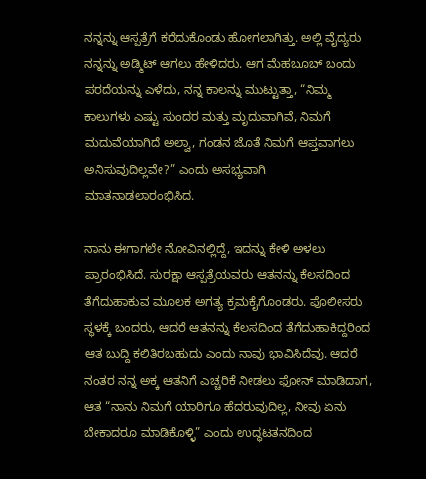ನನ್ನನ್ನು ಆಸ್ಪತ್ರೆಗೆ ಕರೆದುಕೊಂಡು ಹೋಗಲಾಗಿತ್ತು. ಅಲ್ಲಿ ವೈದ್ಯರು ನನ್ನನ್ನು ಅಡ್ಮಿಟ್ ಆಗಲು ಹೇಳಿದರು. ಆಗ ಮೆಹಬೂಬ್ ಬಂದು ಪರದೆಯನ್ನು ಎಳೆದು, ನನ್ನ ಕಾಲನ್ನು ಮುಟ್ಟುತ್ತಾ, “ನಿಮ್ಮ ಕಾಲುಗಳು ಎಷ್ಟು ಸುಂದರ ಮತ್ತು ಮೃದುವಾಗಿವೆ, ನಿಮಗೆ ಮದುವೆಯಾಗಿದೆ ಅಲ್ವಾ, ಗಂಡನ ಜೊತೆ ನಿಮಗೆ ಆಪ್ತವಾಗಲು ಅನಿಸುವುದಿಲ್ಲವೇ?” ಎಂದು ಅಸಭ್ಯವಾಗಿ ಮಾತನಾಡಲಾರಂಭಿಸಿದ.

ನಾನು ಈಗಾಗಲೇ ನೋವಿನಲ್ಲಿದ್ದೆ, ಇದನ್ನು ಕೇಳಿ ಅಳಲು ಪ್ರಾರಂಭಿಸಿದೆ. ಸುರಕ್ಷಾ ಆಸ್ಪತ್ರೆಯವರು ಆತನನ್ನು ಕೆಲಸದಿಂದ ತೆಗೆದುಹಾಕುವ ಮೂಲಕ ಅಗತ್ಯ ಕ್ರಮಕೈಗೊಂಡರು. ಪೊಲೀಸರು ಸ್ಥಳಕ್ಕೆ ಬಂದರು, ಆದರೆ ಆತನನ್ನು ಕೆಲಸದಿಂದ ತೆಗೆದುಹಾಕಿದ್ದರಿಂದ ಆತ ಬುದ್ದಿ ಕಲಿತಿರಬಹುದು ಎಂದು ನಾವು ಭಾವಿಸಿದೆವು. ಆದರೆ ನಂತರ ನನ್ನ ಅಕ್ಕ ಆತನಿಗೆ ಎಚ್ಚರಿಕೆ ನೀಡಲು ಫೋನ್ ಮಾಡಿದಾಗ, ಆತ “ನಾನು ನಿಮಗೆ ಯಾರಿಗೂ ಹೆದರುವುದಿಲ್ಲ, ನೀವು ಏನು ಬೇಕಾದರೂ ಮಾಡಿಕೊಳ್ಳಿ” ಎಂದು ಉದ್ಧಟತನದಿಂದ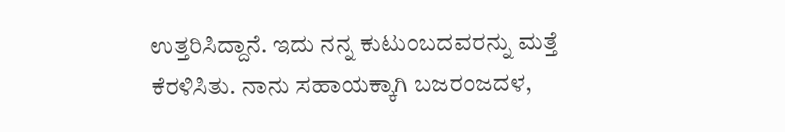ಉತ್ತರಿಸಿದ್ದಾನೆ. ಇದು ನನ್ನ ಕುಟುಂಬದವರನ್ನು ಮತ್ತೆ ಕೆರಳಿಸಿತು. ನಾನು ಸಹಾಯಕ್ಕಾಗಿ ಬಜರಂಜದಳ,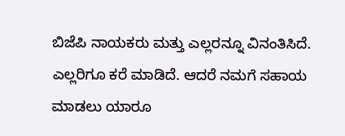ಬಿಜೆಪಿ ನಾಯಕರು ಮತ್ತು ಎಲ್ಲರನ್ನೂ ವಿನಂತಿಸಿದೆ. ಎಲ್ಲರಿಗೂ ಕರೆ ಮಾಡಿದೆ. ಆದರೆ ನಮಗೆ ಸಹಾಯ ಮಾಡಲು ಯಾರೂ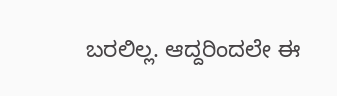ಬರಲಿಲ್ಲ. ಆದ್ದರಿಂದಲೇ ಈ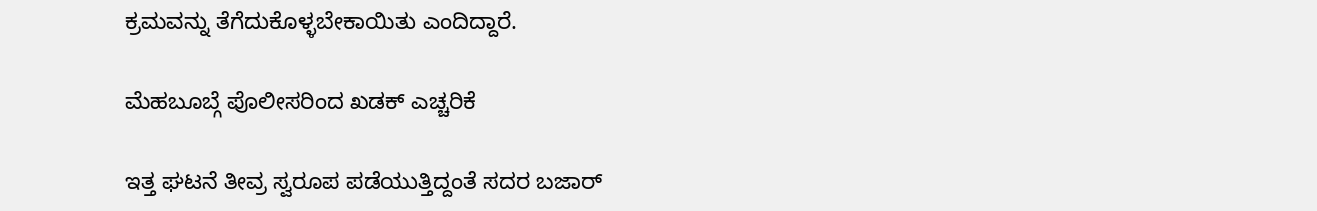ಕ್ರಮವನ್ನು ತೆಗೆದುಕೊಳ್ಳಬೇಕಾಯಿತು ಎಂದಿದ್ದಾರೆ.

ಮೆಹಬೂಬ್ಗೆ ಪೊಲೀಸರಿಂದ ಖಡಕ್ ಎಚ್ಚರಿಕೆ

ಇತ್ತ ಘಟನೆ ತೀವ್ರ ಸ್ವರೂಪ ಪಡೆಯುತ್ತಿದ್ದಂತೆ ಸದರ ಬಜಾರ್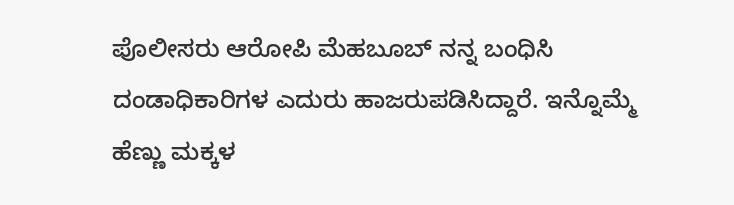ಪೊಲೀಸರು ಆರೋಪಿ ಮೆಹಬೂಬ್ ನನ್ನ ಬಂಧಿಸಿ ದಂಡಾಧಿಕಾರಿಗಳ ಎದುರು ಹಾಜರುಪಡಿಸಿದ್ದಾರೆ. ಇನ್ನೊಮ್ಮೆ ಹೆಣ್ಣು ಮಕ್ಕಳ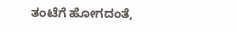ತಂಟೆಗೆ ಹೋಗದಂತೆ,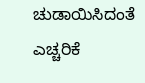ಚುಡಾಯಿಸಿದಂತೆ ಎಚ್ಚರಿಕೆ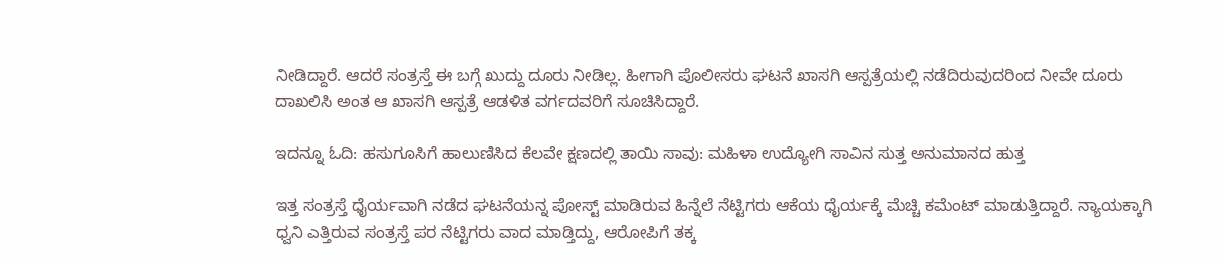ನೀಡಿದ್ದಾರೆ. ಆದರೆ ಸಂತ್ರಸ್ತೆ ಈ ಬಗ್ಗೆ ಖುದ್ದು ದೂರು ನೀಡಿಲ್ಲ. ಹೀಗಾಗಿ ಪೊಲೀಸರು ಘಟನೆ ಖಾಸಗಿ ಆಸ್ಪತ್ರೆಯಲ್ಲಿ ನಡೆದಿರುವುದರಿಂದ ನೀವೇ ದೂರು ದಾಖಲಿಸಿ ಅಂತ ಆ ಖಾಸಗಿ ಆಸ್ಪತ್ರೆ ಆಡಳಿತ ವರ್ಗದವರಿಗೆ ಸೂಚಿಸಿದ್ದಾರೆ.

ಇದನ್ನೂ ಓದಿ: ಹಸುಗೂಸಿಗೆ ಹಾಲುಣಿಸಿದ ಕೆಲವೇ ಕ್ಷಣದಲ್ಲಿ ತಾಯಿ ಸಾವು: ಮಹಿಳಾ ಉದ್ಯೋಗಿ ಸಾವಿನ ಸುತ್ತ ಅನುಮಾನದ ಹುತ್ತ

ಇತ್ತ ಸಂತ್ರಸ್ತೆ ಧೈರ್ಯವಾಗಿ ನಡೆದ ಘಟನೆಯನ್ನ ಪೋಸ್ಟ್ ಮಾಡಿರುವ ಹಿನ್ನೆಲೆ ನೆಟ್ಟಿಗರು ಆಕೆಯ ಧೈರ್ಯಕ್ಕೆ ಮೆಚ್ಚಿ ಕಮೆಂಟ್ ಮಾಡುತ್ತಿದ್ದಾರೆ. ನ್ಯಾಯಕ್ಕಾಗಿ ಧ್ವನಿ ಎತ್ತಿರುವ ಸಂತ್ರಸ್ತೆ ಪರ ನೆಟ್ಟಿಗರು ವಾದ ಮಾಡ್ತಿದ್ದು, ಆರೋಪಿಗೆ ತಕ್ಕ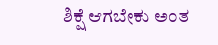ಶಿಕ್ಷೆ ಆಗಬೇಕು ಅಂತ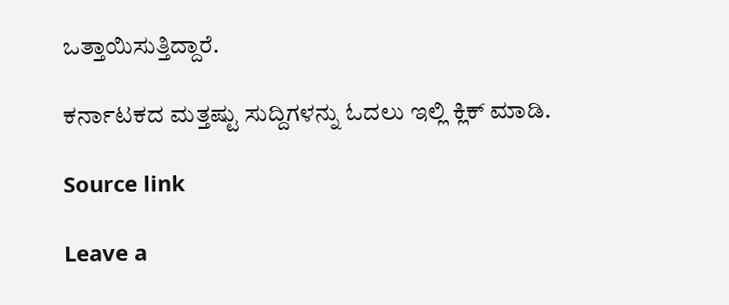ಒತ್ತಾಯಿಸುತ್ತಿದ್ದಾರೆ.

ಕರ್ನಾಟಕದ ಮತ್ತಷ್ಟು ಸುದ್ದಿಗಳನ್ನು ಓದಲು ಇಲ್ಲಿ ಕ್ಲಿಕ್ ಮಾಡಿ.

Source link

Leave a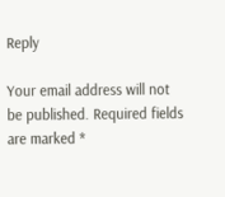Reply

Your email address will not be published. Required fields are marked *